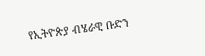የኢትዮጵያ ብሄራዊ ቡድን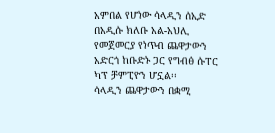አምበል የሆነው ሳላዲን ሰኢድ በአዲሱ ክለቡ አል-አህሊ የመጀመርያ የነጥብ ጨዋታውን አድርጎ ከቡድኑ ጋር የግብፅ ሱፐር ካፕ ቻምፒዮን ሆኗል፡፡
ሳላዲን ጨዋታውን በቋሚ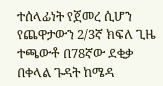ተሰላፊነት የጀመረ ሲሆን የጨዋታውን 2/3ኛ ክፍለ ጊዜ ተጫውቶ በ78ኛው ደቂቃ በቀላል ጉዳት ከሜዳ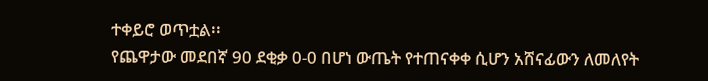ተቀይሮ ወጥቷል፡፡
የጨዋታው መደበኛ 90 ደቂቃ 0-0 በሆነ ውጤት የተጠናቀቀ ሲሆን አሸናፊውን ለመለየት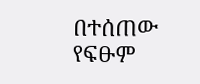በተሰጠው የፍፁም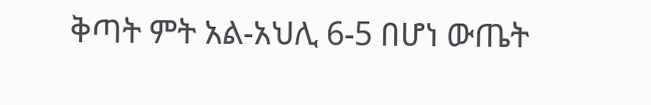ቅጣት ምት አል-አህሊ 6-5 በሆነ ውጤት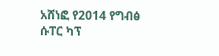አሸነፎ የ2014 የግብፅ ሱፐር ካፕ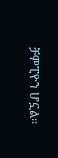ቻምፒዮን ሆኗል፡፡